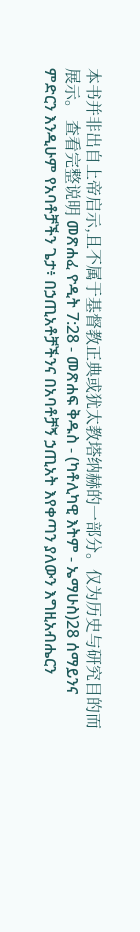本书并非出自上帝启示,且不属于基督教正典或犹太教塔纳赫的一部分。仅为历史与研究目的而展示。 查看完整说明 መጽሐፈ ዮዲት 7:28 - መጽሐፍ ቅዱስ - (ካቶሊካዊ እትም - ኤማሁስ)28 ሰማይንና ምድርን እንዲሁም የአባቶቻችን ጌታ፥ በኃጢአቶቻችንና በአባቶቻኝ ኃጢአት እየቀጣን ያለውን እግዚአብሔርን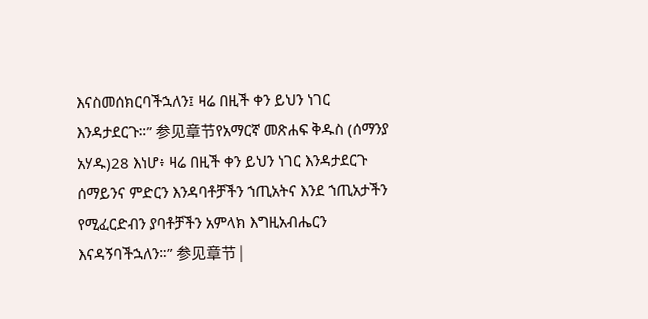እናስመሰክርባችኋለን፤ ዛሬ በዚች ቀን ይህን ነገር እንዳታደርጉ።” 参见章节የአማርኛ መጽሐፍ ቅዱስ (ሰማንያ አሃዱ)28 እነሆ፥ ዛሬ በዚች ቀን ይህን ነገር እንዳታደርጉ ሰማይንና ምድርን እንዳባቶቻችን ኀጢአትና እንደ ኀጢአታችን የሚፈርድብን ያባቶቻችን አምላክ እግዚአብሔርን እናዳኝባችኋለን።” 参见章节 |